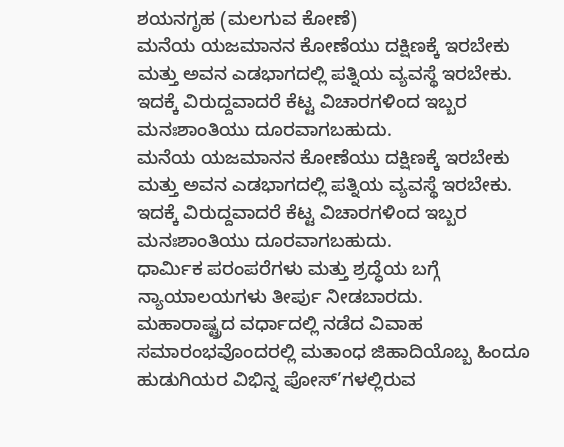ಶಯನಗೃಹ (ಮಲಗುವ ಕೋಣೆ)
ಮನೆಯ ಯಜಮಾನನ ಕೋಣೆಯು ದಕ್ಷಿಣಕ್ಕೆ ಇರಬೇಕು ಮತ್ತು ಅವನ ಎಡಭಾಗದಲ್ಲಿ ಪತ್ನಿಯ ವ್ಯವಸ್ಥೆ ಇರಬೇಕು. ಇದಕ್ಕೆ ವಿರುದ್ದವಾದರೆ ಕೆಟ್ಟ ವಿಚಾರಗಳಿಂದ ಇಬ್ಬರ ಮನಃಶಾಂತಿಯು ದೂರವಾಗಬಹುದು.
ಮನೆಯ ಯಜಮಾನನ ಕೋಣೆಯು ದಕ್ಷಿಣಕ್ಕೆ ಇರಬೇಕು ಮತ್ತು ಅವನ ಎಡಭಾಗದಲ್ಲಿ ಪತ್ನಿಯ ವ್ಯವಸ್ಥೆ ಇರಬೇಕು. ಇದಕ್ಕೆ ವಿರುದ್ದವಾದರೆ ಕೆಟ್ಟ ವಿಚಾರಗಳಿಂದ ಇಬ್ಬರ ಮನಃಶಾಂತಿಯು ದೂರವಾಗಬಹುದು.
ಧಾರ್ಮಿಕ ಪರಂಪರೆಗಳು ಮತ್ತು ಶ್ರದ್ಧೆಯ ಬಗ್ಗೆ ನ್ಯಾಯಾಲಯಗಳು ತೀರ್ಪು ನೀಡಬಾರದು.
ಮಹಾರಾಷ್ಟ್ರದ ವರ್ಧಾದಲ್ಲಿ ನಡೆದ ವಿವಾಹ ಸಮಾರಂಭವೊಂದರಲ್ಲಿ ಮತಾಂಧ ಜಿಹಾದಿಯೊಬ್ಬ ಹಿಂದೂ ಹುಡುಗಿಯರ ವಿಭಿನ್ನ ಪೋಸ್’ಗಳಲ್ಲಿರುವ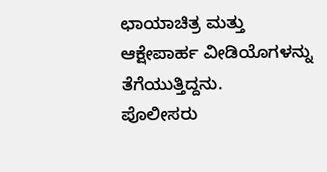ಛಾಯಾಚಿತ್ರ ಮತ್ತು ಆಕ್ಷೇಪಾರ್ಹ ವೀಡಿಯೊಗಳನ್ನು ತೆಗೆಯುತ್ತಿದ್ದನು.
ಪೊಲೀಸರು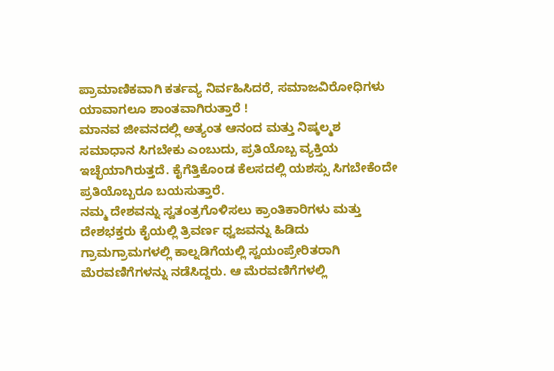ಪ್ರಾಮಾಣಿಕವಾಗಿ ಕರ್ತವ್ಯ ನಿರ್ವಹಿಸಿದರೆ, ಸಮಾಜವಿರೋಧಿಗಳು ಯಾವಾಗಲೂ ಶಾಂತವಾಗಿರುತ್ತಾರೆ !
ಮಾನವ ಜೀವನದಲ್ಲಿ ಅತ್ಯಂತ ಆನಂದ ಮತ್ತು ನಿಷ್ಕಲ್ಮಶ ಸಮಾಧಾನ ಸಿಗಬೇಕು ಎಂಬುದು, ಪ್ರತಿಯೊಬ್ಬ ವ್ಯಕ್ತಿಯ ಇಚ್ಛೆಯಾಗಿರುತ್ತದೆ. ಕೈಗೆತ್ತಿಕೊಂಡ ಕೆಲಸದಲ್ಲಿ ಯಶಸ್ಸು ಸಿಗಬೇಕೆಂದೇ ಪ್ರತಿಯೊಬ್ಬರೂ ಬಯಸುತ್ತಾರೆ.
ನಮ್ಮ ದೇಶವನ್ನು ಸ್ವತಂತ್ರಗೊಳಿಸಲು ಕ್ರಾಂತಿಕಾರಿಗಳು ಮತ್ತು ದೇಶಭಕ್ತರು ಕೈಯಲ್ಲಿ ತ್ರಿವರ್ಣ ಧ್ವಜವನ್ನು ಹಿಡಿದು ಗ್ರಾಮಗ್ರಾಮಗಳಲ್ಲಿ ಕಾಲ್ನಡಿಗೆಯಲ್ಲಿ ಸ್ವಯಂಪ್ರೇರಿತರಾಗಿ ಮೆರವಣಿಗೆಗಳನ್ನು ನಡೆಸಿದ್ದರು. ಆ ಮೆರವಣಿಗೆಗಳಲ್ಲಿ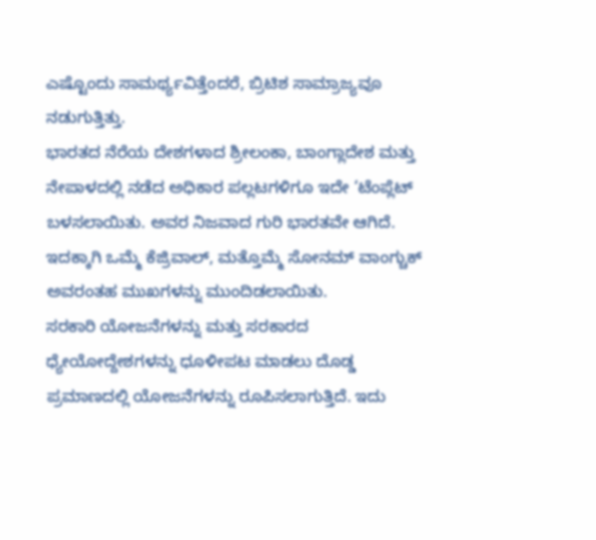ಎಷ್ಟೊಂದು ಸಾಮರ್ಥ್ಯವಿತ್ತೆಂದರೆ, ಬ್ರಿಟಿಶ ಸಾಮ್ರಾಜ್ಯವೂ ನಡುಗುತ್ತಿತ್ತು.
ಭಾರತದ ನೆರೆಯ ದೇಶಗಳಾದ ಶ್ರೀಲಂಕಾ, ಬಾಂಗ್ಲಾದೇಶ ಮತ್ತು ನೇಪಾಳದಲ್ಲಿ ನಡೆದ ಅಧಿಕಾರ ಪಲ್ಲಟಗಳಿಗೂ ಇದೇ ‘ಟೆಂಪ್ಲೆಟ್ ಬಳಸಲಾಯಿತು. ಅವರ ನಿಜವಾದ ಗುರಿ ಭಾರತವೇ ಆಗಿದೆ. ಇದಕ್ಕಾಗಿ ಒಮ್ಮೆ ಕೆಜ್ರಿವಾಲ್, ಮತ್ತೊಮ್ಮೆ ಸೋನಮ್ ವಾಂಗ್ಚುಕ್ ಅವರಂತಹ ಮುಖಗಳನ್ನು ಮುಂದಿಡಲಾಯಿತು.
ಸರಕಾರಿ ಯೋಜನೆಗಳನ್ನು ಮತ್ತು ಸರಕಾರದ ಧ್ಯೇಯೋದ್ದೇಶಗಳನ್ನು ಧೂಳೀಪಟ ಮಾಡಲು ದೊಡ್ಡ ಪ್ರಮಾಣದಲ್ಲಿ ಯೋಜನೆಗಳನ್ನು ರೂಪಿಸಲಾಗುತ್ತಿದೆ. ಇದು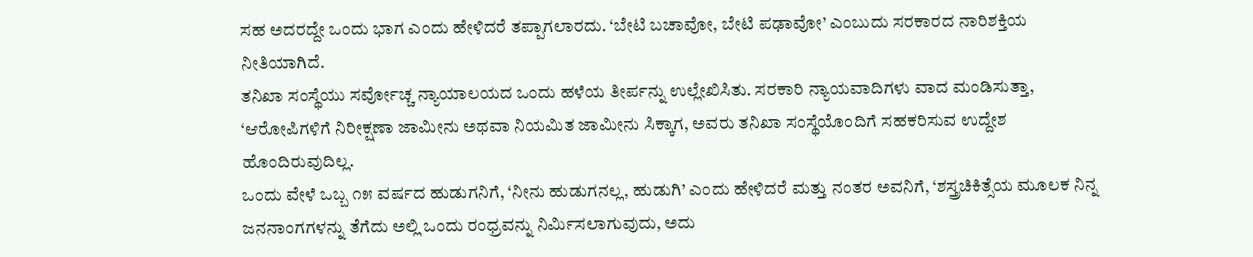ಸಹ ಅದರದ್ದೇ ಒಂದು ಭಾಗ ಎಂದು ಹೇಳಿದರೆ ತಪ್ಪಾಗಲಾರದು. ‘ಬೇಟಿ ಬಚಾವೋ, ಬೇಟಿ ಪಢಾವೋ’ ಎಂಬುದು ಸರಕಾರದ ನಾರಿಶಕ್ತಿಯ ನೀತಿಯಾಗಿದೆ.
ತನಿಖಾ ಸಂಸ್ಥೆಯು ಸರ್ವೋಚ್ಚ ನ್ಯಾಯಾಲಯದ ಒಂದು ಹಳೆಯ ತೀರ್ಪನ್ನು ಉಲ್ಲೇಖಿಸಿತು. ಸರಕಾರಿ ನ್ಯಾಯವಾದಿಗಳು ವಾದ ಮಂಡಿಸುತ್ತಾ, ‘ಆರೋಪಿಗಳಿಗೆ ನಿರೀಕ್ಷಣಾ ಜಾಮೀನು ಅಥವಾ ನಿಯಮಿತ ಜಾಮೀನು ಸಿಕ್ಕಾಗ, ಅವರು ತನಿಖಾ ಸಂಸ್ಥೆಯೊಂದಿಗೆ ಸಹಕರಿಸುವ ಉದ್ದೇಶ ಹೊಂದಿರುವುದಿಲ್ಲ.
ಒಂದು ವೇಳೆ ಒಬ್ಬ ೧೫ ವರ್ಷದ ಹುಡುಗನಿಗೆ, ‘ನೀನು ಹುಡುಗನಲ್ಲ, ಹುಡುಗಿ’ ಎಂದು ಹೇಳಿದರೆ ಮತ್ತು ನಂತರ ಅವನಿಗೆ, ‘ಶಸ್ತ್ರಚಿಕಿತ್ಸೆಯ ಮೂಲಕ ನಿನ್ನ ಜನನಾಂಗಗಳನ್ನು ತೆಗೆದು ಅಲ್ಲಿ ಒಂದು ರಂಧ್ರವನ್ನು ನಿರ್ಮಿಸಲಾಗುವುದು, ಅದು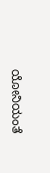ಯೋನಿಯಂತೆ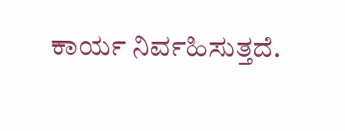ಕಾರ್ಯ ನಿರ್ವಹಿಸುತ್ತದೆ.